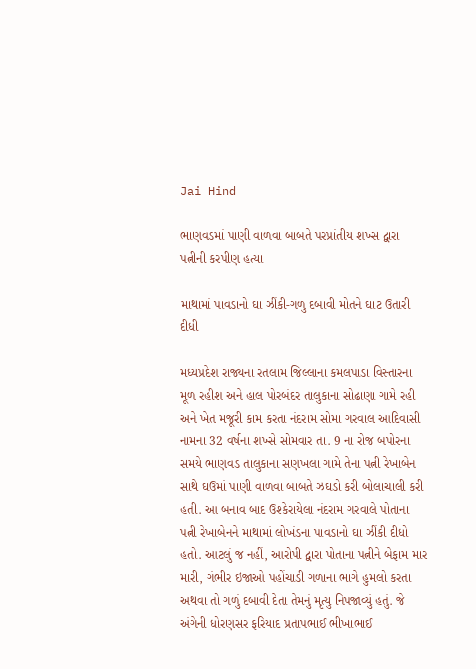Jai Hind

ભાણવડમાં પાણી વાળવા બાબતે પરપ્રાંતીય શખ્સ દ્વારા પત્નીની કરપીણ હત્યા

માથામાં પાવડાનો ઘા ઝીંકી-ગળુ દબાવી મોતને ઘાટ ઉતારી દીધી

મધ્યપ્રદેશ રાજ્યના રતલામ જિલ્લાના કમલપાડા વિસ્તારના મૂળ રહીશ અને હાલ પોરબંદર તાલુકાના સોઢાણા ગામે રહી અને ખેત મજૂરી કામ કરતા નંદરામ સોમા ગરવાલ આદિવાસી નામના 32 વર્ષના શખ્સે સોમવાર તા. 9 ના રોજ બપોરના સમયે ભાણવડ તાલુકાના સણખલા ગામે તેના પત્ની રેખાબેન સાથે ઘઉમાં પાણી વાળવા બાબતે ઝઘડો કરી બોલાચાલી કરી હતી. આ બનાવ બાદ ઉશ્કેરાયેલા નંદરામ ગરવાલે પોતાના પત્ની રેખાબેનને માથામાં લોખંડના પાવડાનો ઘા ઝીંકી દીધો હતો. આટલું જ નહીં, આરોપી દ્વારા પોતાના પત્નીને બેફામ માર મારી, ગંભીર ઇજાઓ પહોંચાડી ગળાના ભાગે હુમલો કરતા અથવા તો ગળું દબાવી દેતા તેમનું મૃત્યુ નિપજાવ્યું હતું. જે અંગેની ધોરણસર ફરિયાદ પ્રતાપભાઈ ભીખાભાઈ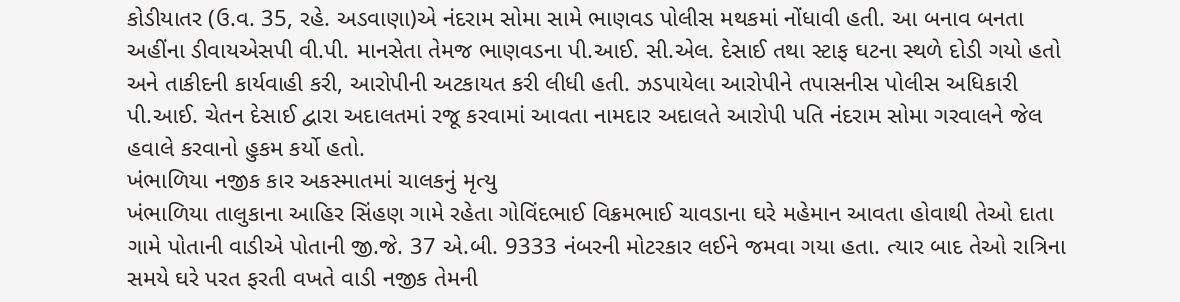કોડીયાતર (ઉ.વ. 35, રહે. અડવાણા)એ નંદરામ સોમા સામે ભાણવડ પોલીસ મથકમાં નોંધાવી હતી. આ બનાવ બનતા અહીંના ડીવાયએસપી વી.પી. માનસેતા તેમજ ભાણવડના પી.આઈ. સી.એલ. દેસાઈ તથા સ્ટાફ ઘટના સ્થળે દોડી ગયો હતો અને તાકીદની કાર્યવાહી કરી, આરોપીની અટકાયત કરી લીધી હતી. ઝડપાયેલા આરોપીને તપાસનીસ પોલીસ અધિકારી પી.આઈ. ચેતન દેસાઈ દ્વારા અદાલતમાં રજૂ કરવામાં આવતા નામદાર અદાલતે આરોપી પતિ નંદરામ સોમા ગરવાલને જેલ હવાલે કરવાનો હુકમ કર્યો હતો.
ખંભાળિયા નજીક કાર અકસ્માતમાં ચાલકનું મૃત્યુ
ખંભાળિયા તાલુકાના આહિર સિંહણ ગામે રહેતા ગોવિંદભાઈ વિક્રમભાઈ ચાવડાના ઘરે મહેમાન આવતા હોવાથી તેઓ દાતા ગામે પોતાની વાડીએ પોતાની જી.જે. 37 એ.બી. 9333 નંબરની મોટરકાર લઈને જમવા ગયા હતા. ત્યાર બાદ તેઓ રાત્રિના સમયે ઘરે પરત ફરતી વખતે વાડી નજીક તેમની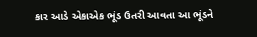કાર આડે એકાએક ભૂંડ ઉતરી આવતા આ ભૂંડને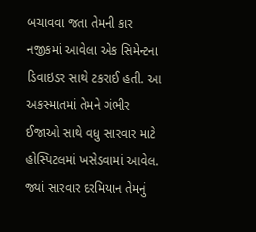બચાવવા જતા તેમની કાર નજીકમાં આવેલા એક સિમેન્ટના ડિવાઇડર સાથે ટકરાઈ હતી. આ અકસ્માતમાં તેમને ગંભીર ઈજાઓ સાથે વધુ સારવાર માટે હોસ્પિટલમાં ખસેડવામાં આવેલ. જ્યાં સારવાર દરમિયાન તેમનું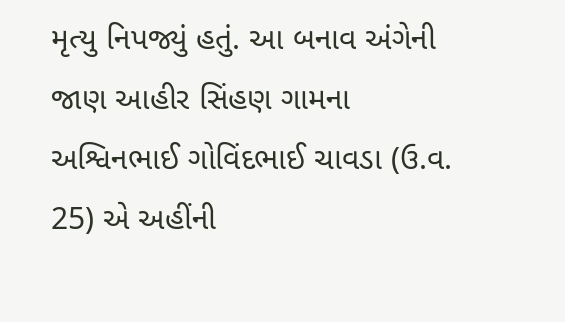મૃત્યુ નિપજ્યું હતું. આ બનાવ અંગેની જાણ આહીર સિંહણ ગામના અશ્વિનભાઈ ગોવિંદભાઈ ચાવડા (ઉ.વ. 25) એ અહીંની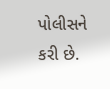પોલીસને કરી છે.